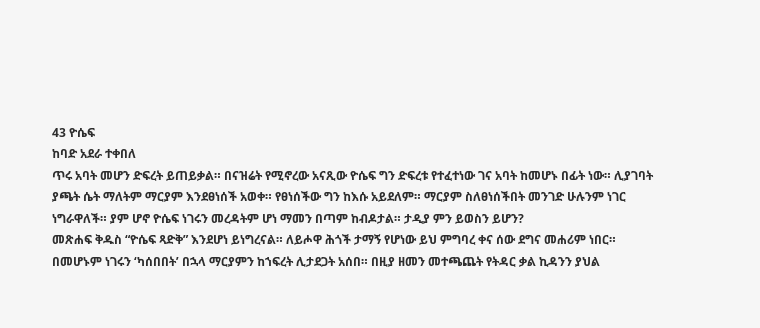43 ዮሴፍ
ከባድ አደራ ተቀበለ
ጥሩ አባት መሆን ድፍረት ይጠይቃል። በናዝሬት የሚኖረው አናጺው ዮሴፍ ግን ድፍረቱ የተፈተነው ገና አባት ከመሆኑ በፊት ነው። ሊያገባት ያጫት ሴት ማለትም ማርያም እንደፀነሰች አወቀ። የፀነሰችው ግን ከእሱ አይደለም። ማርያም ስለፀነሰችበት መንገድ ሁሉንም ነገር ነግራዋለች። ያም ሆኖ ዮሴፍ ነገሩን መረዳትም ሆነ ማመን በጣም ከብዶታል። ታዲያ ምን ይወስን ይሆን?
መጽሐፍ ቅዱስ “ዮሴፍ ጻድቅ” እንደሆነ ይነግረናል። ለይሖዋ ሕጎች ታማኝ የሆነው ይህ ምግባረ ቀና ሰው ደግና መሐሪም ነበር። በመሆኑም ነገሩን ‘ካሰበበት’ በኋላ ማርያምን ከኀፍረት ሊታደጋት አሰበ። በዚያ ዘመን መተጫጨት የትዳር ቃል ኪዳንን ያህል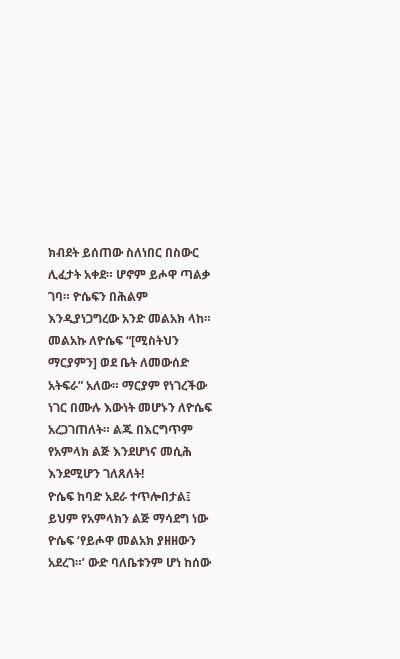ክብደት ይሰጠው ስለነበር በስውር ሊፈታት አቀደ። ሆኖም ይሖዋ ጣልቃ ገባ። ዮሴፍን በሕልም እንዲያነጋግረው አንድ መልአክ ላከ። መልአኩ ለዮሴፍ “[ሚስትህን ማርያምን] ወደ ቤት ለመውሰድ አትፍራ” አለው። ማርያም የነገረችው ነገር በሙሉ እውነት መሆኑን ለዮሴፍ አረጋገጠለት። ልጁ በእርግጥም የአምላክ ልጅ እንደሆነና መሲሕ እንደሚሆን ገለጸለት!
ዮሴፍ ከባድ አደራ ተጥሎበታል፤ ይህም የአምላክን ልጅ ማሳደግ ነው
ዮሴፍ ‘የይሖዋ መልአክ ያዘዘውን አደረገ።’ ውድ ባለቤቱንም ሆነ ከሰው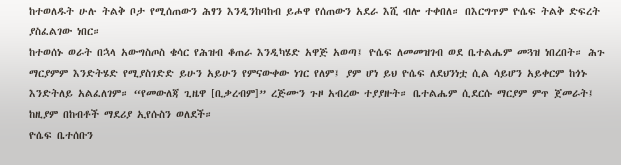ከተወለዱት ሁሉ ትልቅ ቦታ የሚሰጠውን ሕፃን እንዲንከባከብ ይሖዋ የሰጠውን አደራ እሺ ብሎ ተቀበለ። በእርግጥም ዮሴፍ ትልቅ ድፍረት ያስፈልገው ነበር።
ከተወሰኑ ወራት በኋላ አውግስጦስ ቄሳር የሕዝብ ቆጠራ እንዲካሄድ አዋጅ አወጣ፤ ዮሴፍ ለመመዝገብ ወደ ቤተልሔም መጓዝ ነበረበት። ሕጉ ማርያምም እንድትሄድ የሚያስገድድ ይሁን አይሁን የምናውቀው ነገር የለም፤ ያም ሆነ ይህ ዮሴፍ ለደህንነቷ ሲል ሳይሆን አይቀርም ከጎኑ እንድትለይ አልፈለገም። “የመውለጃ ጊዜዋ [ቢቃረብም]” ረጅሙን ጉዞ አብረው ተያያዙት። ቤተልሔም ሲደርሱ ማርያም ምጥ ጀመራት፤ ከዚያም በከብቶች ማደሪያ ኢየሱስን ወለደች።
ዮሴፍ ቤተሰቡን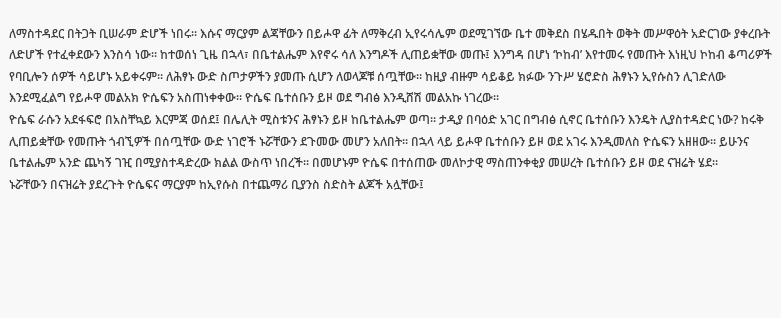ለማስተዳደር በትጋት ቢሠራም ድሆች ነበሩ። እሱና ማርያም ልጃቸውን በይሖዋ ፊት ለማቅረብ ኢየሩሳሌም ወደሚገኘው ቤተ መቅደስ በሄዱበት ወቅት መሥዋዕት አድርገው ያቀረቡት ለድሆች የተፈቀደውን እንስሳ ነው። ከተወሰነ ጊዜ በኋላ፣ በቤተልሔም እየኖሩ ሳለ እንግዶች ሊጠይቋቸው መጡ፤ እንግዳ በሆነ ‘ኮከብ’ እየተመሩ የመጡት እነዚህ ኮከብ ቆጣሪዎች የባቢሎን ሰዎች ሳይሆኑ አይቀሩም። ለሕፃኑ ውድ ስጦታዎችን ያመጡ ሲሆን ለወላጆቹ ሰጧቸው። ከዚያ ብዙም ሳይቆይ ክፉው ንጉሥ ሄሮድስ ሕፃኑን ኢየሱስን ሊገድለው እንደሚፈልግ የይሖዋ መልአክ ዮሴፍን አስጠነቀቀው። ዮሴፍ ቤተሰቡን ይዞ ወደ ግብፅ እንዲሸሽ መልአኩ ነገረው።
ዮሴፍ ራሱን አደፋፍሮ በአስቸኳይ እርምጃ ወሰደ፤ በሌሊት ሚስቱንና ሕፃኑን ይዞ ከቤተልሔም ወጣ። ታዲያ በባዕድ አገር በግብፅ ሲኖር ቤተሰቡን እንዴት ሊያስተዳድር ነው? ከሩቅ ሊጠይቋቸው የመጡት ጎብኚዎች በሰጧቸው ውድ ነገሮች ኑሯቸውን ደጉመው መሆን አለበት። በኋላ ላይ ይሖዋ ቤተሰቡን ይዞ ወደ አገሩ እንዲመለስ ዮሴፍን አዘዘው። ይሁንና ቤተልሔም አንድ ጨካኝ ገዢ በሚያስተዳድረው ክልል ውስጥ ነበረች። በመሆኑም ዮሴፍ በተሰጠው መለኮታዊ ማስጠንቀቂያ መሠረት ቤተሰቡን ይዞ ወደ ናዝሬት ሄደ።
ኑሯቸውን በናዝሬት ያደረጉት ዮሴፍና ማርያም ከኢየሱስ በተጨማሪ ቢያንስ ስድስት ልጆች አሏቸው፤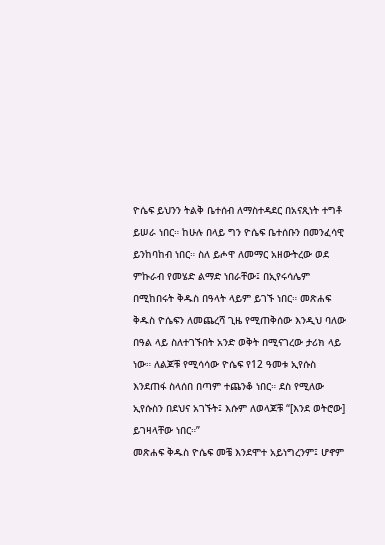ዮሴፍ ይህንን ትልቅ ቤተሰብ ለማስተዳደር በአናጺነት ተግቶ ይሠራ ነበር። ከሁሉ በላይ ግን ዮሴፍ ቤተሰቡን በመንፈሳዊ ይንከባከብ ነበር። ስለ ይሖዋ ለመማር አዘውትረው ወደ ምኩራብ የመሄድ ልማድ ነበራቸው፤ በኢየሩሳሌም በሚከበሩት ቅዱስ በዓላት ላይም ይገኙ ነበር። መጽሐፍ ቅዱስ ዮሴፍን ለመጨረሻ ጊዜ የሚጠቅሰው እንዲህ ባለው በዓል ላይ ስለተገኙበት አንድ ወቅት በሚናገረው ታሪክ ላይ ነው። ለልጆቹ የሚሳሳው ዮሴፍ የ12 ዓመቱ ኢየሱስ እንደጠፋ ስላሰበ በጣም ተጨንቆ ነበር። ደስ የሚለው ኢየሱስን በደህና አገኙት፤ እሱም ለወላጆቹ “[እንደ ወትሮው] ይገዛላቸው ነበር።”
መጽሐፍ ቅዱስ ዮሴፍ መቼ እንደሞተ አይነግረንም፤ ሆኖም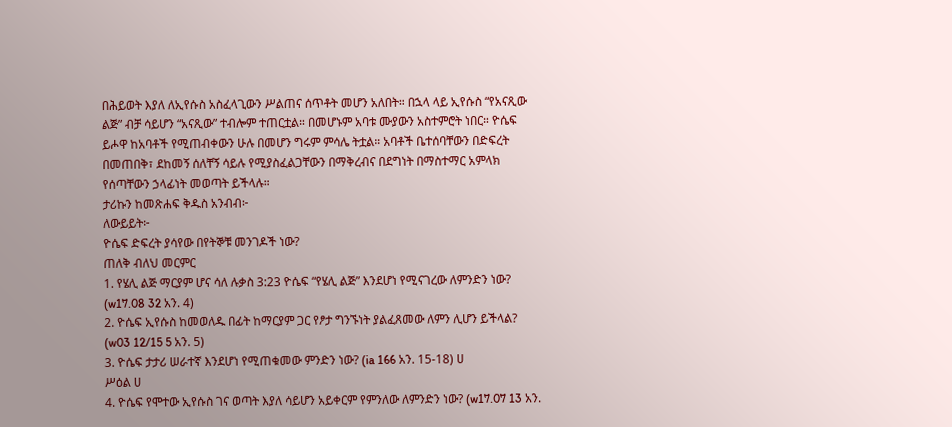በሕይወት እያለ ለኢየሱስ አስፈላጊውን ሥልጠና ሰጥቶት መሆን አለበት። በኋላ ላይ ኢየሱስ “የአናጺው ልጅ” ብቻ ሳይሆን “አናጺው” ተብሎም ተጠርቷል። በመሆኑም አባቱ ሙያውን አስተምሮት ነበር። ዮሴፍ ይሖዋ ከአባቶች የሚጠብቀውን ሁሉ በመሆን ግሩም ምሳሌ ትቷል። አባቶች ቤተሰባቸውን በድፍረት በመጠበቅ፣ ደከመኝ ሰለቸኝ ሳይሉ የሚያስፈልጋቸውን በማቅረብና በደግነት በማስተማር አምላክ የሰጣቸውን ኃላፊነት መወጣት ይችላሉ።
ታሪኩን ከመጽሐፍ ቅዱስ አንብብ፦
ለውይይት፦
ዮሴፍ ድፍረት ያሳየው በየትኞቹ መንገዶች ነው?
ጠለቅ ብለህ መርምር
1. የሄሊ ልጅ ማርያም ሆና ሳለ ሉቃስ 3:23 ዮሴፍ “የሄሊ ልጅ” እንደሆነ የሚናገረው ለምንድን ነው? (w17.08 32 አን. 4)
2. ዮሴፍ ኢየሱስ ከመወለዱ በፊት ከማርያም ጋር የፆታ ግንኙነት ያልፈጸመው ለምን ሊሆን ይችላል? (w03 12/15 5 አን. 5)
3. ዮሴፍ ታታሪ ሠራተኛ እንደሆነ የሚጠቁመው ምንድን ነው? (ia 166 አን. 15-18) ሀ
ሥዕል ሀ
4. ዮሴፍ የሞተው ኢየሱስ ገና ወጣት እያለ ሳይሆን አይቀርም የምንለው ለምንድን ነው? (w17.07 13 አን.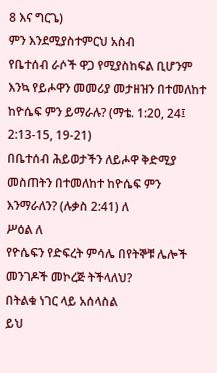8 እና ግርጌ)
ምን እንደሚያስተምርህ አስብ
የቤተሰብ ራሶች ዋጋ የሚያስከፍል ቢሆንም እንኳ የይሖዋን መመሪያ መታዘዝን በተመለከተ ከዮሴፍ ምን ይማራሉ? (ማቴ. 1:20, 24፤ 2:13-15, 19-21)
በቤተሰብ ሕይወታችን ለይሖዋ ቅድሚያ መስጠትን በተመለከተ ከዮሴፍ ምን እንማራለን? (ሉቃስ 2:41) ለ
ሥዕል ለ
የዮሴፍን የድፍረት ምሳሌ በየትኞቹ ሌሎች መንገዶች መኮረጅ ትችላለህ?
በትልቁ ነገር ላይ አሰላስል
ይህ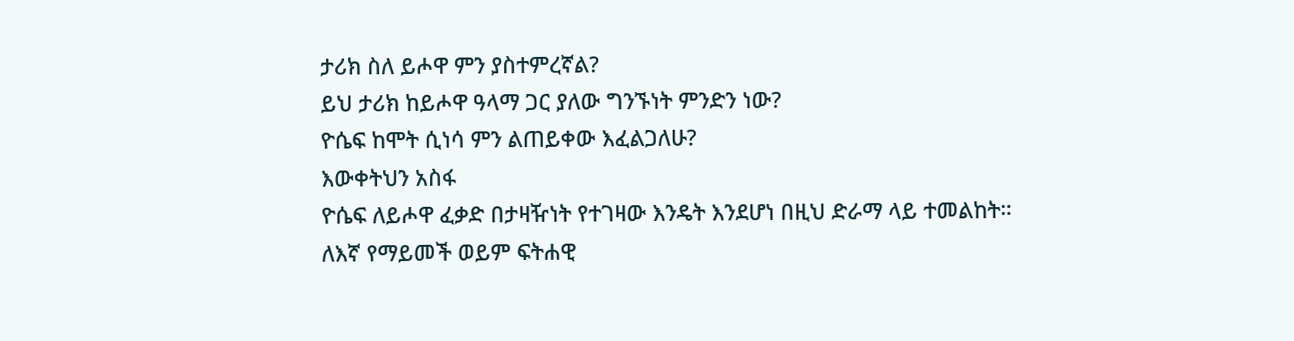ታሪክ ስለ ይሖዋ ምን ያስተምረኛል?
ይህ ታሪክ ከይሖዋ ዓላማ ጋር ያለው ግንኙነት ምንድን ነው?
ዮሴፍ ከሞት ሲነሳ ምን ልጠይቀው እፈልጋለሁ?
እውቀትህን አስፋ
ዮሴፍ ለይሖዋ ፈቃድ በታዛዥነት የተገዛው እንዴት እንደሆነ በዚህ ድራማ ላይ ተመልከት።
ለእኛ የማይመች ወይም ፍትሐዊ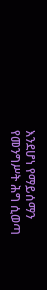እንደሆነ የማይሰማን የመንግሥት ሕግ ሲወጣ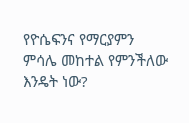የዮሴፍንና የማርያምን ምሳሌ መከተል የምንችለው እንዴት ነው?